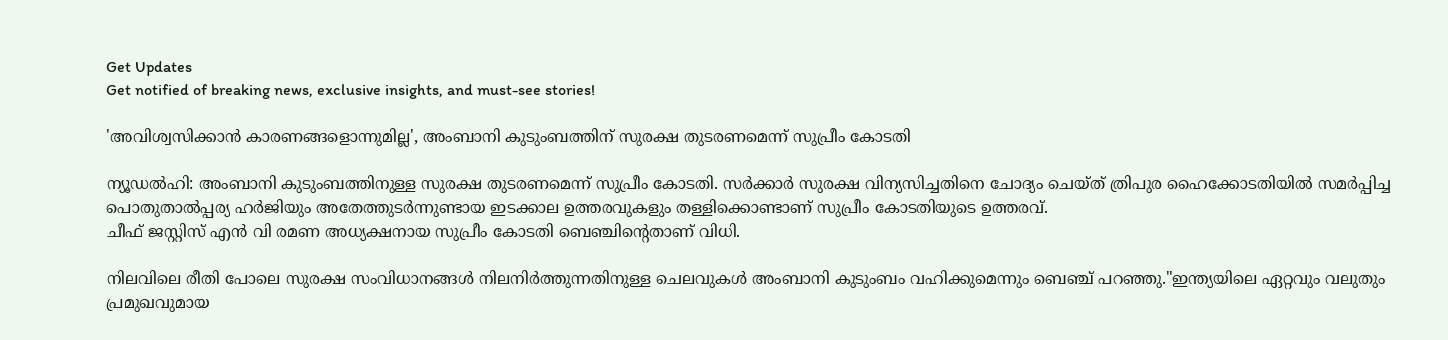Get Updates
Get notified of breaking news, exclusive insights, and must-see stories!

'അവിശ്വസിക്കാൻ കാരണങ്ങളൊന്നുമില്ല', അംബാനി കുടുംബത്തിന് സുരക്ഷ തുടരണമെന്ന് സുപ്രീം കോടതി

ന്യൂഡൽഹി: അംബാനി കുടുംബത്തിനുള്ള സുരക്ഷ തുടരണമെന്ന് സുപ്രീം കോടതി. സർക്കാർ സുരക്ഷ വിന്യസിച്ചതിനെ ചോദ്യം ചെയ്ത് ത്രിപുര ഹൈക്കോടതിയിൽ സമർപ്പിച്ച പൊതുതാൽപ്പര്യ ഹർജിയും അതേത്തുടർന്നുണ്ടായ ഇടക്കാല ഉത്തരവുകളും തള്ളിക്കൊണ്ടാണ് സുപ്രീം കോടതിയുടെ ഉത്തരവ്.
ചീഫ് ജസ്റ്റിസ് എൻ വി രമണ അധ്യക്ഷനായ സുപ്രീം കോടതി ബെഞ്ചിന്‍റെതാണ് വിധി.

നിലവിലെ രീതി പോലെ സുരക്ഷ സംവിധാനങ്ങൾ നിലനിർത്തുന്നതിനുള്ള ചെലവുകൾ അംബാനി കുടുംബം വഹിക്കുമെന്നും ബെഞ്ച് പറഞ്ഞു."ഇന്ത്യയിലെ ഏറ്റവും വലുതും പ്രമുഖവുമായ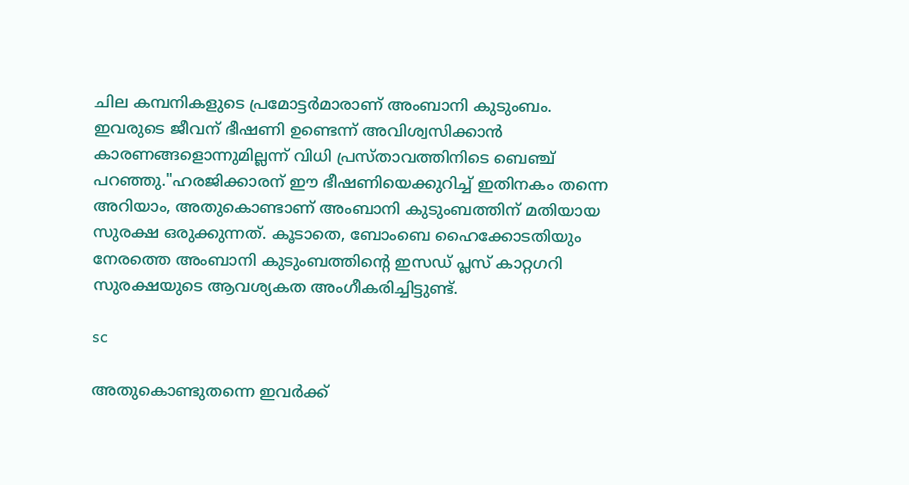ചില കമ്പനികളുടെ പ്രമോട്ടർമാരാണ് അംബാനി കുടുംബം. ഇവരുടെ ജീവന് ഭീഷണി ഉണ്ടെന്ന് അവിശ്വസിക്കാൻ കാരണങ്ങളൊന്നുമില്ലന്ന് വിധി പ്രസ്താവത്തിനിടെ ബെഞ്ച് പറഞ്ഞു."ഹരജിക്കാരന് ഈ ഭീഷണിയെക്കുറിച്ച് ഇതിനകം തന്നെ അറിയാം, അതുകൊണ്ടാണ് അംബാനി കുടുംബത്തിന് മതിയായ സുരക്ഷ ഒരുക്കുന്നത്. കൂടാതെ, ബോംബെ ഹൈക്കോടതിയും നേരത്തെ അംബാനി കുടുംബത്തിന്‍റെ ഇസഡ് പ്ലസ് കാറ്റഗറി സുരക്ഷയുടെ ആവശ്യകത അംഗീകരിച്ചിട്ടുണ്ട്.

sc

അതുകൊണ്ടുതന്നെ ഇവർക്ക്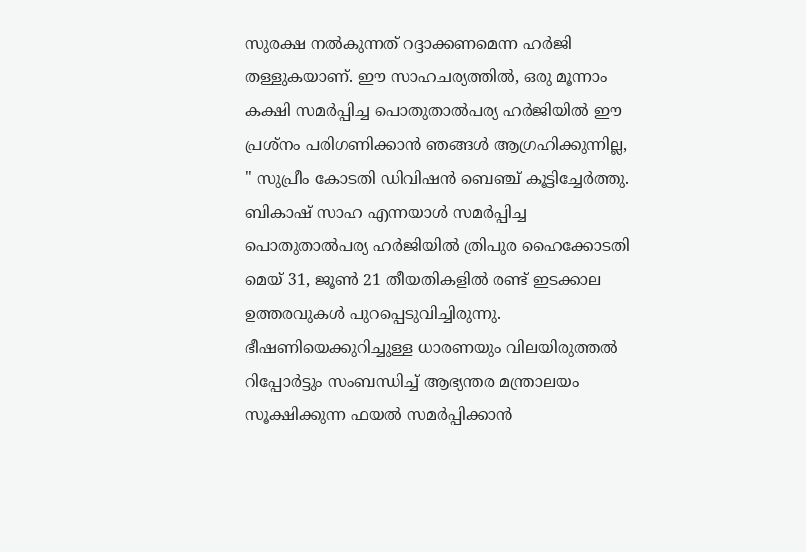സുരക്ഷ നൽകുന്നത് റദ്ദാക്കണമെന്ന ഹർജി തള്ളുകയാണ്. ഈ സാഹചര്യത്തിൽ, ഒരു മൂന്നാം കക്ഷി സമർപ്പിച്ച പൊതുതാൽപര്യ ഹർജിയിൽ ഈ പ്രശ്നം പരിഗണിക്കാൻ ഞങ്ങൾ ആഗ്രഹിക്കുന്നില്ല, " സുപ്രീം കോടതി ഡിവിഷൻ ബെഞ്ച് കൂട്ടിച്ചേർത്തു. ബികാഷ് സാഹ എന്നയാൾ സമർപ്പിച്ച പൊതുതാൽപര്യ ഹർജിയിൽ ത്രിപുര ഹൈക്കോടതി മെയ് 31, ജൂൺ 21 തീയതികളിൽ രണ്ട് ഇടക്കാല ഉത്തരവുകൾ പുറപ്പെടുവിച്ചിരുന്നു. ഭീഷണിയെക്കുറിച്ചുള്ള ധാരണയും വിലയിരുത്തൽ റിപ്പോർട്ടും സംബന്ധിച്ച് ആഭ്യന്തര മന്ത്രാലയം സൂക്ഷിക്കുന്ന ഫയൽ സമർപ്പിക്കാൻ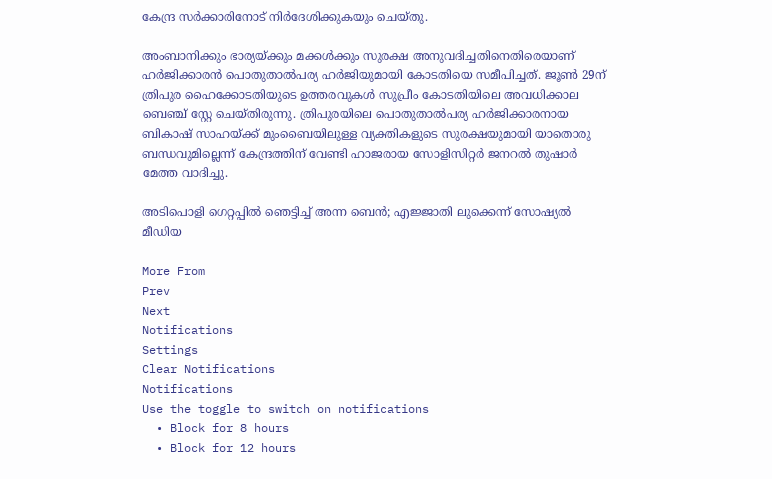കേന്ദ്ര സർക്കാരിനോട് നിർദേശിക്കുകയും ചെയ്തു.

അംബാനിക്കും ഭാര്യയ്ക്കും മക്കൾക്കും സുരക്ഷ അനുവദിച്ചതിനെതിരെയാണ് ഹർജിക്കാരൻ പൊതുതാൽപര്യ ഹർജിയുമായി കോടതിയെ സമീപിച്ചത്. ജൂൺ 29ന് ത്രിപുര ഹൈക്കോടതിയുടെ ഉത്തരവുകൾ സുപ്രീം കോടതിയിലെ അവധിക്കാല ബെഞ്ച് സ്റ്റേ ചെയ്തിരുന്നു. ത്രിപുരയിലെ പൊതുതാൽപര്യ ഹർജിക്കാരനായ ബികാഷ് സാഹയ്ക്ക് മുംബൈയിലുള്ള വ്യക്തികളുടെ സുരക്ഷയുമായി യാതൊരു ബന്ധവുമില്ലെന്ന് കേന്ദ്രത്തിന് വേണ്ടി ഹാജരായ സോളിസിറ്റർ ജനറൽ തുഷാർ മേത്ത വാദിച്ചു.

അടിപൊളി ഗെറ്റപ്പില്‍ ഞെട്ടിച്ച് അന്ന ബെന്‍; എജ്ജാതി ലുക്കെന്ന് സോഷ്യല്‍ മീഡിയ

More From
Prev
Next
Notifications
Settings
Clear Notifications
Notifications
Use the toggle to switch on notifications
  • Block for 8 hours
  • Block for 12 hours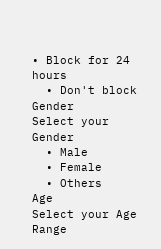• Block for 24 hours
  • Don't block
Gender
Select your Gender
  • Male
  • Female
  • Others
Age
Select your Age Range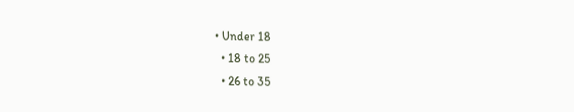• Under 18
  • 18 to 25
  • 26 to 35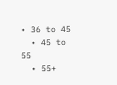• 36 to 45
  • 45 to 55
  • 55+